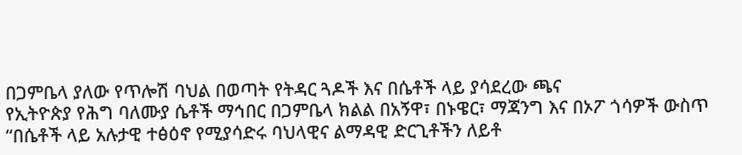በጋምቤላ ያለው የጥሎሽ ባህል በወጣት የትዳር ጓዶች እና በሴቶች ላይ ያሳደረው ጫና
የኢትዮጵያ የሕግ ባለሙያ ሴቶች ማኅበር በጋምቤላ ክልል በአኝዋ፣ በኑዌር፣ ማጃንግ እና በኦፖ ጎሳዎች ውስጥ “በሴቶች ላይ አሉታዊ ተፅዕኖ የሚያሳድሩ ባህላዊና ልማዳዊ ድርጊቶችን ለይቶ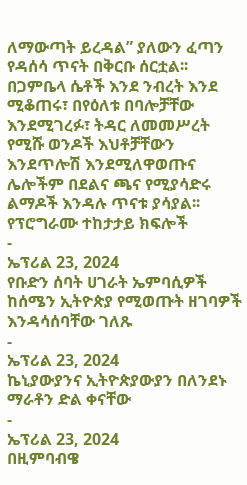ለማውጣት ይረዳል” ያለውን ፈጣን የዳሰሳ ጥናት በቅርቡ ሰርቷል፡፡ በጋምቤላ ሴቶች እንደ ንብረት እንደ ሚቆጠሩ፣ በየዕለቱ በባሎቻቸው እንደሚገረፉ፣ ትዳር ለመመሥረት የሚሹ ወንዶች እህቶቻቸውን እንደጥሎሽ እንደሚለዋወጡና ሌሎችም በደልና ጫና የሚያሳድሩ ልማዶች እንዳሉ ጥናቱ ያሳያል፡፡
የፕሮግራሙ ተከታታይ ክፍሎች
-
ኤፕሪል 23, 2024
የቡድን ሰባት ሀገራት ኤምባሲዎች ከሰሜን ኢትዮጵያ የሚወጡት ዘገባዎች እንዳሳሰባቸው ገለጹ
-
ኤፕሪል 23, 2024
ኬኒያውያንና ኢትዮጵያውያን በለንደኑ ማራቶን ድል ቀናቸው
-
ኤፕሪል 23, 2024
በዚምባብዌ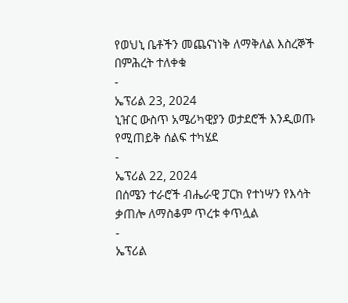የወህኒ ቤቶችን መጨናነነቅ ለማቅለል እስረኞች በምሕረት ተለቀቁ
-
ኤፕሪል 23, 2024
ኒዠር ውስጥ አሜሪካዊያን ወታደሮች እንዲወጡ የሚጠይቅ ሰልፍ ተካሄደ
-
ኤፕሪል 22, 2024
በሰሜን ተራሮች ብሔራዊ ፓርክ የተነሣን የእሳት ቃጠሎ ለማስቆም ጥረቱ ቀጥሏል
-
ኤፕሪል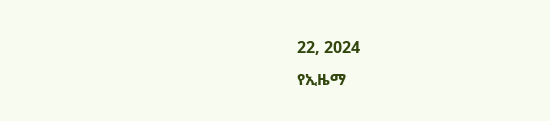22, 2024
የኢዜማ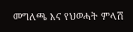መግለጫ እና የህወሓት ምላሽ